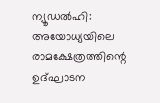ന്യൂഡൽഹി: അയോധ്യയിലെ രാമക്ഷേത്രത്തിന്റെ ഉദ്ഘാടന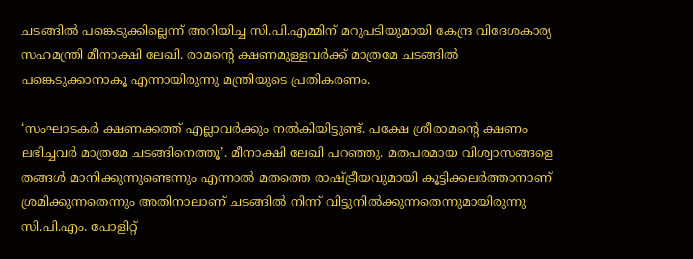ചടങ്ങിൽ പങ്കെടുക്കില്ലെന്ന് അറിയിച്ച സി.പി.എമ്മിന് മറുപടിയുമായി കേന്ദ്ര വിദേശകാര്യ സഹമന്ത്രി മീനാക്ഷി ലേഖി. രാമന്റെ ക്ഷണമുള്ളവർക്ക് മാത്രമേ ചടങ്ങിൽ പങ്കെടുക്കാനാകൂ എന്നായിരുന്നു മന്ത്രിയുടെ പ്രതികരണം.

‘സംഘാടകർ ക്ഷണക്കത്ത് എല്ലാവർക്കും നൽകിയിട്ടുണ്ട്. പക്ഷേ ശ്രീരാമന്റെ ക്ഷണം ലഭിച്ചവർ മാത്രമേ ചടങ്ങിനെത്തൂ’. മീനാക്ഷി ലേഖി പറഞ്ഞു. മതപരമായ വിശ്വാസങ്ങളെ തങ്ങൾ മാനിക്കുന്നുണ്ടെന്നും എന്നാൽ മതത്തെ രാഷ്ട്രീയവുമായി കൂട്ടിക്കലർത്താനാണ് ശ്രമിക്കുന്നതെന്നും അതിനാലാണ് ചടങ്ങിൽ നിന്ന് വിട്ടുനിൽക്കുന്നതെന്നുമായിരുന്നു സി.പി.എം. പോളിറ്റ്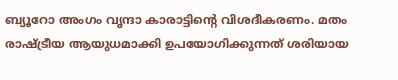ബ്യൂറോ അംഗം വൃന്ദാ കാരാട്ടിന്റെ വിശദീകരണം. മതം രാഷ്ട്രീയ ആയുധമാക്കി ഉപയോഗിക്കുന്നത് ശരിയായ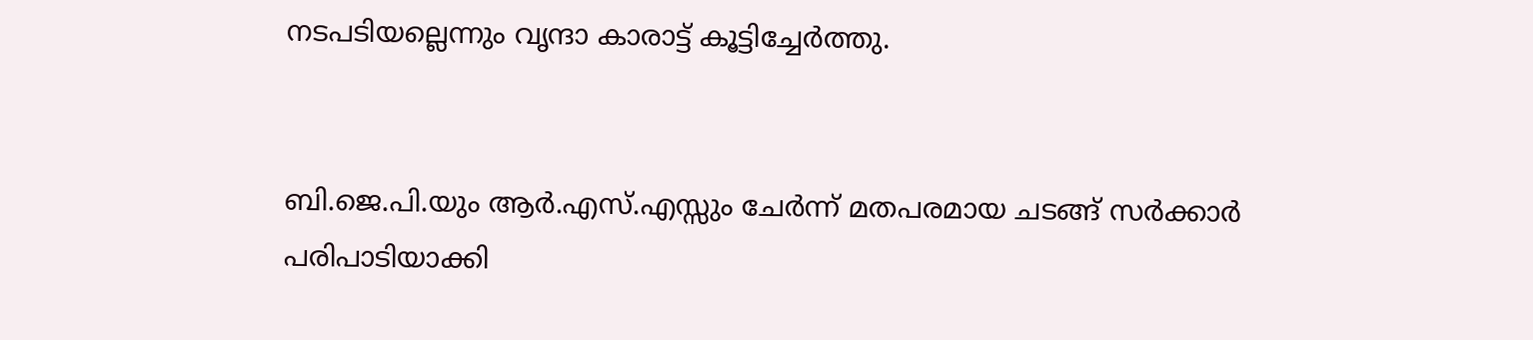നടപടിയല്ലെന്നും വൃന്ദാ കാരാട്ട് കൂട്ടിച്ചേർത്തു.


ബി.ജെ.പി.യും ആർ.എസ്.എസ്സും ചേർന്ന് മതപരമായ ചടങ്ങ് സർക്കാർ പരിപാടിയാക്കി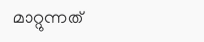മാറ്റുന്നത്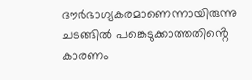ദൗർഭാഗ്യകരമാണെന്നായിരുന്നു ചടങ്ങിൽ പങ്കെടുക്കാത്തതിൻ്റെ കാരണം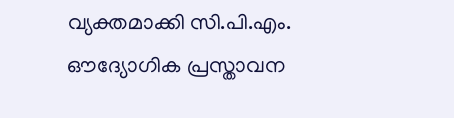വ്യക്തമാക്കി സി.പി.എം. ഔദ്യോഗിക പ്രസ്താവന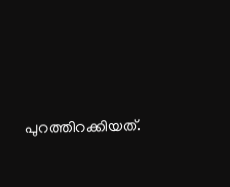പുറത്തിറക്കിയത്.